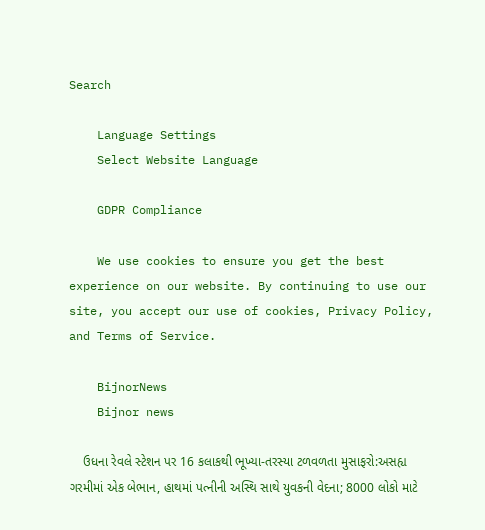Search

    Language Settings
    Select Website Language

    GDPR Compliance

    We use cookies to ensure you get the best experience on our website. By continuing to use our site, you accept our use of cookies, Privacy Policy, and Terms of Service.

    BijnorNews
    Bijnor news

    ઉધના રેવલે સ્ટેશન પર 16 કલાકથી ભૂખ્યા-તરસ્યા ટળવળતા મુસાફરો:અસહ્ય ગરમીમાં એક બેભાન, હાથમાં પત્નીની અસ્થિ સાથે યુવકની વેદના; 8000 લોકો માટે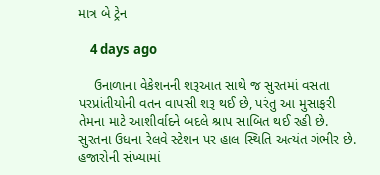માત્ર બે ટ્રેન

    4 days ago

    ઉનાળાના વેકેશનની શરૂઆત સાથે જ સુરતમાં વસતા પરપ્રાંતીયોની વતન વાપસી શરૂ થઈ છે, પરંતુ આ મુસાફરી તેમના માટે આશીર્વાદને બદલે શ્રાપ સાબિત થઈ રહી છે. સુરતના ઉધના રેલવે સ્ટેશન પર હાલ સ્થિતિ અત્યંત ગંભીર છે. હજારોની સંખ્યામાં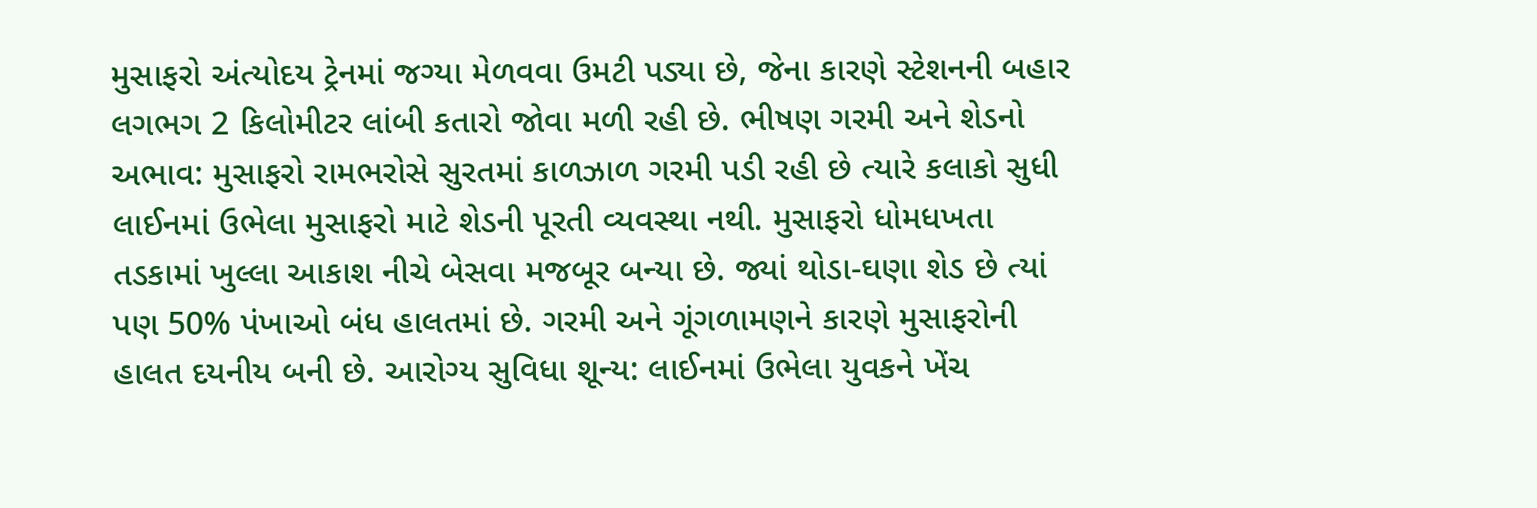મુસાફરો અંત્યોદય ટ્રેનમાં જગ્યા મેળવવા ઉમટી પડ્યા છે, જેના કારણે સ્ટેશનની બહાર લગભગ 2 કિલોમીટર લાંબી કતારો જોવા મળી રહી છે. ભીષણ ગરમી અને શેડનો અભાવ: મુસાફરો રામભરોસે સુરતમાં કાળઝાળ ગરમી પડી રહી છે ત્યારે કલાકો સુધી લાઈનમાં ઉભેલા મુસાફરો માટે શેડની પૂરતી વ્યવસ્થા નથી. મુસાફરો ધોમધખતા તડકામાં ખુલ્લા આકાશ નીચે બેસવા મજબૂર બન્યા છે. જ્યાં થોડા-ઘણા શેડ છે ત્યાં પણ 50% પંખાઓ બંધ હાલતમાં છે. ગરમી અને ગૂંગળામણને કારણે મુસાફરોની હાલત દયનીય બની છે. આરોગ્ય સુવિધા શૂન્ય: લાઈનમાં ઉભેલા યુવકને ખેંચ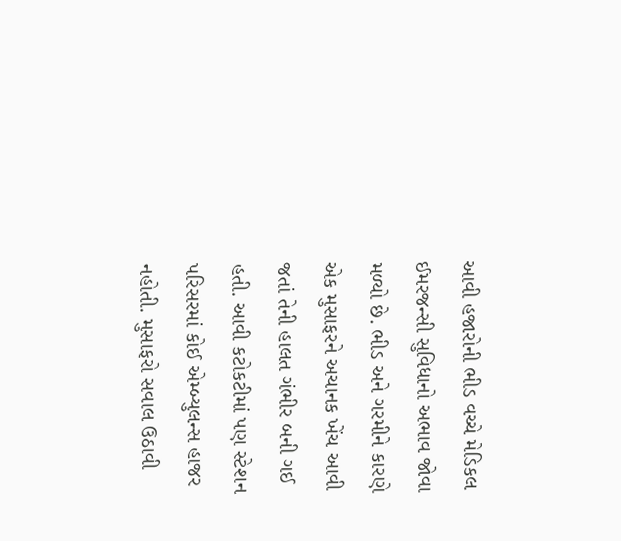આવી હજારોની ભીડ વચ્ચે મેડિકલ ઈમરજન્સી સુવિધાનો અભાવ જોવા મળ્યો છે. ભીડ અને ગરમીને કારણે એક મુસાફરને અચાનક ખેંચ આવી જતાં તેની હાલત ગંભીર બની ગઈ હતી. આવી કટોકટીમાં પણ સ્ટેશન પરિસરમાં કોઈ એમ્બ્યુલન્સ હાજર નહોતી. મુસાફરો સવાલ ઉઠાવી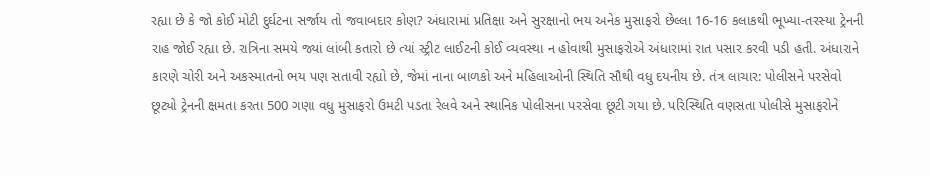રહ્યા છે કે જો કોઈ મોટી દુર્ઘટના સર્જાય તો જવાબદાર કોણ? અંધારામાં પ્રતિક્ષા અને સુરક્ષાનો ભય અનેક મુસાફરો છેલ્લા 16-16 કલાકથી ભૂખ્યા-તરસ્યા ટ્રેનની રાહ જોઈ રહ્યા છે. રાત્રિના સમયે જ્યાં લાંબી કતારો છે ત્યાં સ્ટ્રીટ લાઈટની કોઈ વ્યવસ્થા ન હોવાથી મુસાફરોએ અંધારામાં રાત પસાર કરવી પડી હતી. અંધારાને કારણે ચોરી અને અકસ્માતનો ભય પણ સતાવી રહ્યો છે, જેમાં નાના બાળકો અને મહિલાઓની સ્થિતિ સૌથી વધુ દયનીય છે. તંત્ર લાચાર: પોલીસને પરસેવો છૂટ્યો ટ્રેનની ક્ષમતા કરતા 500 ગણા વધુ મુસાફરો ઉમટી પડતા રેલવે અને સ્થાનિક પોલીસના પરસેવા છૂટી ગયા છે. પરિસ્થિતિ વણસતા પોલીસે મુસાફરોને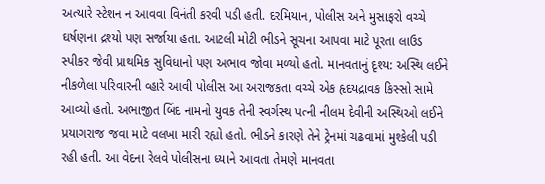અત્યારે સ્ટેશન ન આવવા વિનંતી કરવી પડી હતી. દરમિયાન, પોલીસ અને મુસાફરો વચ્ચે ઘર્ષણના દ્રશ્યો પણ સર્જાયા હતા. આટલી મોટી ભીડને સૂચના આપવા માટે પૂરતા લાઉડ સ્પીકર જેવી પ્રાથમિક સુવિધાનો પણ અભાવ જોવા મળ્યો હતો. માનવતાનું દૃશ્ય: અસ્થિ લઈને નીકળેલા પરિવારની વ્હારે આવી પોલીસ આ અરાજકતા વચ્ચે એક હૃદયદ્રાવક કિસ્સો સામે આવ્યો હતો. અભાજીત બિંદ નામનો યુવક તેની સ્વર્ગસ્થ પત્ની નીલમ દેવીની અસ્થિઓ લઈને પ્રયાગરાજ જવા માટે વલખા મારી રહ્યો હતો. ભીડને કારણે તેને ટ્રેનમાં ચઢવામાં મુશ્કેલી પડી રહી હતી. આ વેદના રેલવે પોલીસના ધ્યાને આવતા તેમણે માનવતા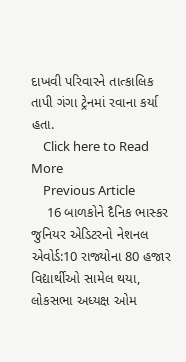દાખવી પરિવારને તાત્કાલિક તાપી ગંગા ટ્રેનમાં રવાના કર્યા હતા.
    Click here to Read More
    Previous Article
    16 બાળકોને દૈનિક ભાસ્કર જુનિયર એડિટરનો નેશનલ એવોર્ડ:10 રાજ્યોના 80 હજાર વિદ્યાર્થીઓ સામેલ થયા, લોકસભા અધ્યક્ષ ઓમ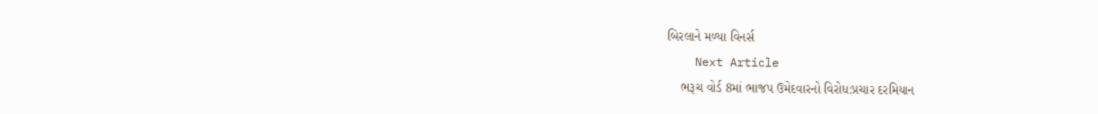બિરલાને મળ્યા વિનર્સ
    Next Article
    ભરૂચ વોર્ડ 8માં ભાજપ ઉમેદવારનો વિરોધ:પ્રચાર દરમિયાન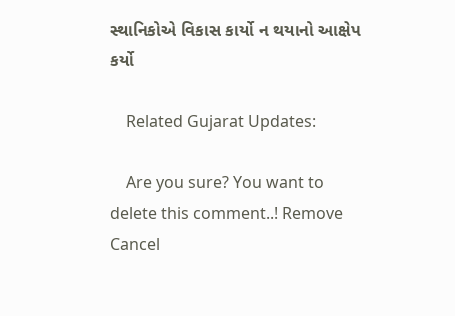સ્થાનિકોએ વિકાસ કાર્યો ન થયાનો આક્ષેપ કર્યો

    Related Gujarat Updates:

    Are you sure? You want to delete this comment..! Remove Cancel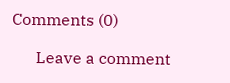Comments (0)

      Leave a comment